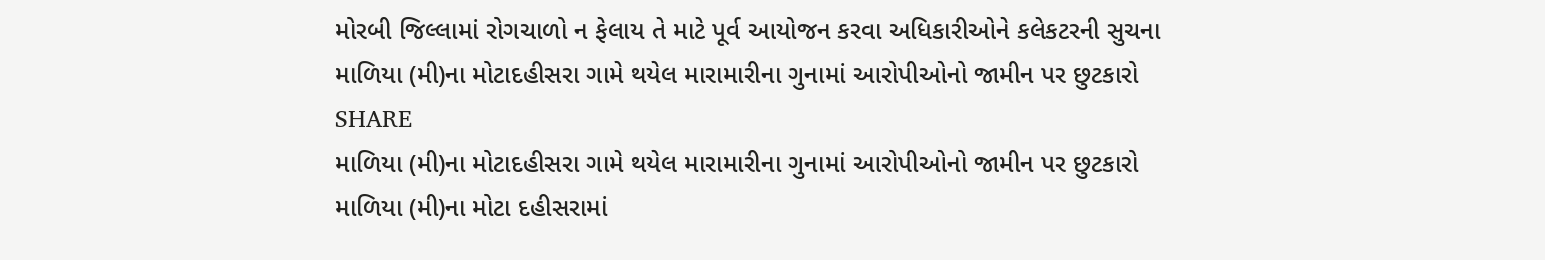મોરબી જિલ્લામાં રોગચાળો ન ફેલાય તે માટે પૂર્વ આયોજન કરવા અધિકારીઓને કલેકટરની સુચના
માળિયા (મી)ના મોટાદહીસરા ગામે થયેલ મારામારીના ગુનામાં આરોપીઓનો જામીન પર છુટકારો
SHARE
માળિયા (મી)ના મોટાદહીસરા ગામે થયેલ મારામારીના ગુનામાં આરોપીઓનો જામીન પર છુટકારો
માળિયા (મી)ના મોટા દહીસરામાં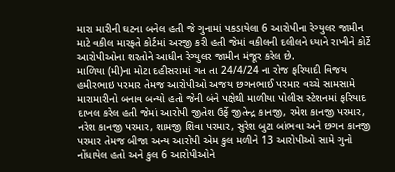મારા મારીની ઘટના બનેલ હતી જે ગુનામાં પકડાયેલા 6 આરોપીના રેગ્યુલર જામીન માટે વકીલ મારફતે કોર્ટમાં અરજી કરી હતી જેમાં વકીલની દલીલને ધ્યાને રાખીને કોર્ટે આરોપીઓના શરતોને આધીન રેગ્યુલર જામીન મંજૂર કરેલ છે.
માળિયા (મી)ના મોટા દહીસરામાં ગત તા 24/4/24 ના રોજ ફરિયાદી વિજય હમીરભાઇ પરમાર તેમજ આરોપીઓ અજય છગનભાઈ પરમાર વચ્ચે સામસામે મારામારીનો બનાવ બન્યો હતો જેની બંને પક્ષેથી માળીયા પોલીસ સ્ટેશનમાં ફરિયાદ દાખલ કરેલ હતી જેમાં આરોપી જીતેશ ઉર્ફે જીતેન્દ્ર કાનજી, રમેશ કાનજી પરમાર, નરેશ કાનજી પરમાર, શામજી શિવા પરમાર, સુરેશ બુટા બાંભવા અને છગન કાનજી પરમાર તેમજ બીજા અન્ય આરોપી એમ કુલ મળીને 13 આરોપીઓ સામે ગુનો નોંધાયેલ હતો અને કુલ 6 આરોપીઓને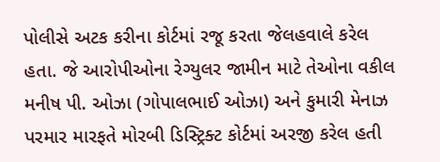પોલીસે અટક કરીના કોર્ટમાં રજૂ કરતા જેલહવાલે કરેલ હતા. જે આરોપીઓના રેગ્યુલર જામીન માટે તેઓના વકીલ મનીષ પી. ઓઝા (ગોપાલભાઈ ઓઝા) અને કુમારી મેનાઝ પરમાર મારફતે મોરબી ડિસ્ટ્રિક્ટ કોર્ટમાં અરજી કરેલ હતી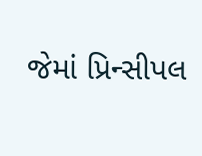જેમાં પ્રિન્સીપલ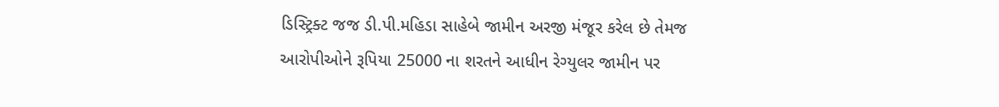ડિસ્ટ્રિક્ટ જજ ડી.પી.મહિડા સાહેબે જામીન અરજી મંજૂર કરેલ છે તેમજ આરોપીઓને રૂપિયા 25000 ના શરતને આધીન રેગ્યુલર જામીન પર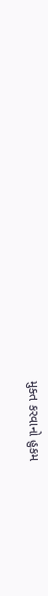મુક્ત કરવાનો હુકમ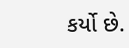કર્યો છે.